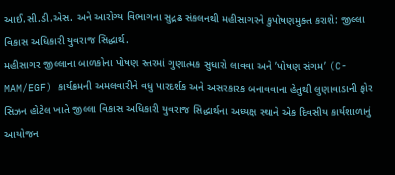આઈ.સી.ડી.એસ. અને આરોગ્ય વિભાગના સુદ્રઢ સંકલનથી મહીસાગરને કુપોષણમુક્ત કરાશે: જીલ્લા વિકાસ અધિકારી યુવરાજ સિદ્ધાર્થ.
મહીસાગર જીલ્લાના બાળકોના પોષણ સ્તરમાં ગુણાત્મક સુધારો લાવવા અને ’પોષણ સંગમ’ (C-MAM/EGF) કાર્યક્રમની અમલવારીને વધુ પારદર્શક અને અસરકારક બનાવવાના હેતુથી લુણાવાડાની ફોર સિઝન હોટેલ ખાતે જીલ્લા વિકાસ અધિકારી યુવરાજ સિદ્ધાર્થના અધ્યક્ષ સ્થાને એક દિવસીય કાર્યશાળાનું આયોજન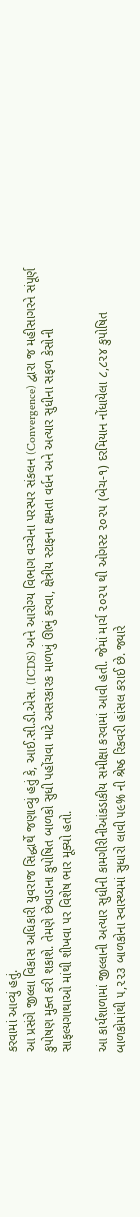કરવામાં આવ્યું હતું.
આ પ્રસંગે જીલ્લા વિકાસ અધિકારી યુવરાજ સિદ્ધાર્થે જણાવ્યું હતું કે, આઈ.સી.ડી.એસ. (ICDS) અને આરોગ્ય વિભાગ વચ્ચેના પરસ્પર સંકલન (Convergence) દ્વારા જ મહીસાગરને સંપૂર્ણ કુપોષણ મુક્ત કરી શકાશે. તેમણે છેવાડાના કુપોષિત બાળકો સુધી પહોંચવા માટે અસરકારક માળખું ઊભું કરવા, ક્ષેત્રીય સ્ટાફના ક્ષમતા વર્ધન અને અત્યાર સુધીના સફળ કેસોની સાફલ્યગાથાઓ માંથી શીખવા પર વિશેષ ભાર મૂક્યો હતો.

આ કાર્યશાળામાં જીલ્લાની અત્યાર સુધીની કામગીરીનીઆંકડાકીય સમીક્ષા કરવામાં આવી હતી. જેમાં માર્ચ ૨૦૨૫ થી ઓગસ્ટ ૨૦૨૫ (બેચ-૧) દરમિયાન નોંધાયેલા ૮,૮૨૪ કુપોષિત બાળકોમાંથી ૫,૨૨૩ બાળકોના સ્વાસ્થ્યમાં સુધારો લાવી ૫૯% ની શ્રેષ્ઠ રિકવરી હાંસલ કરાઈ છે. જ્યારે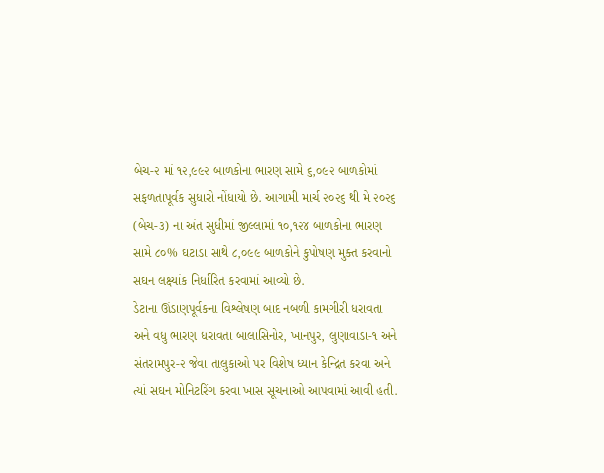બેચ-૨ માં ૧૨,૯૯૨ બાળકોના ભારણ સામે ૬,૦૯૨ બાળકોમાં સફળતાપૂર્વક સુધારો નોંધાયો છે. આગામી માર્ચ ૨૦૨૬ થી મે ૨૦૨૬ (બેચ-૩) ના અંત સુધીમાં જીલ્લામાં ૧૦,૧૨૪ બાળકોના ભારણ સામે ૮૦% ઘટાડા સાથે ૮,૦૯૯ બાળકોને કુપોષણ મુક્ત કરવાનો સઘન લક્ષ્યાંક નિર્ધારિત કરવામાં આવ્યો છે.
ડેટાના ઊંડાણપૂર્વકના વિશ્લેષણ બાદ નબળી કામગીરી ધરાવતા અને વધુ ભારણ ધરાવતા બાલાસિનોર, ખાનપુર, લુણાવાડા-૧ અને સંતરામપુર-૨ જેવા તાલુકાઓ પર વિશેષ ધ્યાન કેન્દ્રિત કરવા અને ત્યાં સઘન મોનિટરિંગ કરવા ખાસ સૂચનાઓ આપવામાં આવી હતી.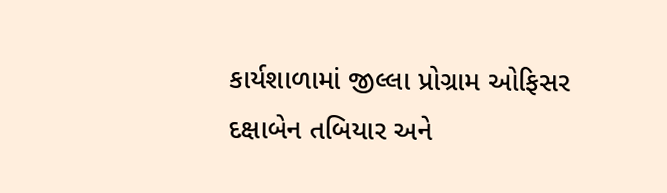કાર્યશાળામાં જીલ્લા પ્રોગ્રામ ઓફિસર દક્ષાબેન તબિયાર અને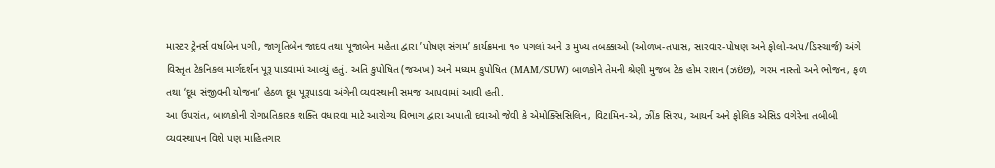માસ્ટર ટ્રેનર્સ વર્ષાબેન પગી, જાગૃતિબેન જાદવ તથા પૂજાબેન મહેતા દ્વારા ’પોષણ સંગમ’ કાર્યક્રમના ૧૦ પગલાં અને ૩ મુખ્ય તબક્કાઓ (ઓળખ-તપાસ, સારવાર-પોષણ અને ફોલો-અપ/ડિસ્ચાર્જ) અંગે વિસ્તૃત ટેકનિકલ માર્ગદર્શન પૂરૂ પાડવામાં આવ્યું હતું. અતિ કુપોષિત (જઅખ) અને મધ્યમ કુપોષિત (MAM/SUW) બાળકોને તેમની શ્રેણી મુજબ ટેક હોમ રાશન (ઝઇંછ), ગરમ નાસ્તો અને ભોજન, ફળ તથા ‘દૂધ સંજીવની યોજના’ હેઠળ દૂધ પૂરૂપાડવા અંગેની વ્યવસ્થાની સમજ આપવામાં આવી હતી.
આ ઉપરાંત, બાળકોની રોગપ્રતિકારક શક્તિ વધારવા માટે આરોગ્ય વિભાગ દ્વારા અપાતી દવાઓ જેવી કે એમોક્સિસિલિન, વિટામિન-એ, ઝીંક સિરપ, આયર્ન અને ફોલિક એસિડ વગેરેના તબીબી વ્યવસ્થાપન વિશે પણ માહિતગાર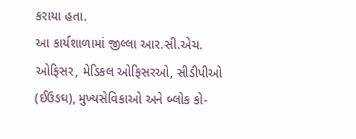કરાયા હતા.
આ કાર્યશાળામાં જીલ્લા આર.સી.એચ. ઓફિસર, મેડિકલ ઓફિસરઓ, સીડીપીઓ (ઈઉઙઘ), મુખ્યસેવિકાઓ અને બ્લોક કો-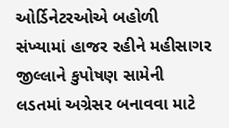ઓર્ડિનેટરઓએ બહોળી સંખ્યામાં હાજર રહીને મહીસાગર જીલ્લાને કુપોષણ સામેની લડતમાં અગ્રેસર બનાવવા માટે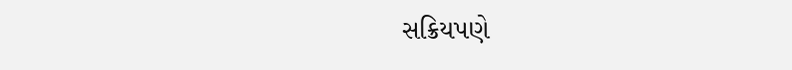સક્રિયપણે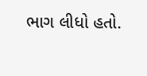ભાગ લીધો હતો.